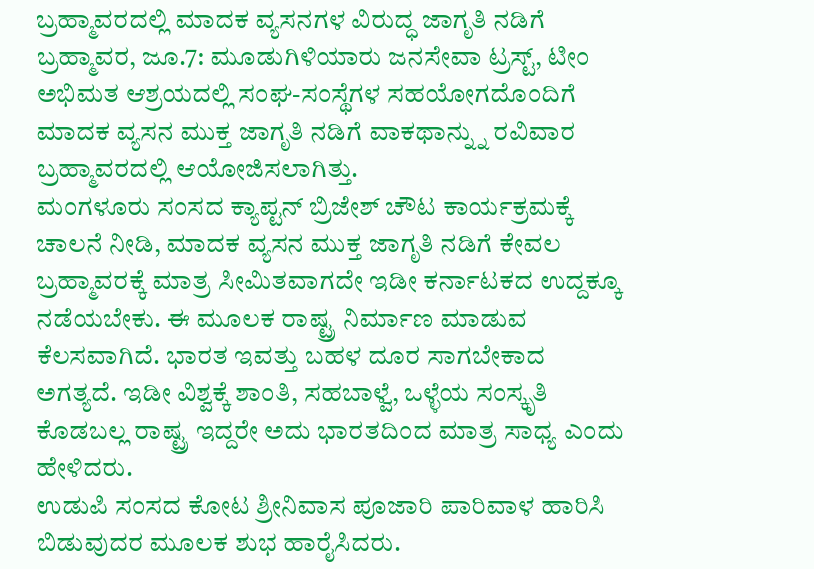ಬ್ರಹ್ಮಾವರದಲ್ಲಿ ಮಾದಕ ವ್ಯಸನಗಳ ವಿರುದ್ಧ ಜಾಗೃತಿ ನಡಿಗೆ
ಬ್ರಹ್ಮಾವರ, ಜೂ.7: ಮೂಡುಗಿಳಿಯಾರು ಜನಸೇವಾ ಟ್ರಸ್ಟ್, ಟೀಂ ಅಭಿಮತ ಆಶ್ರಯದಲ್ಲಿ ಸಂಘ-ಸಂಸ್ಥೆಗಳ ಸಹಯೋಗದೊಂದಿಗೆ ಮಾದಕ ವ್ಯಸನ ಮುಕ್ತ ಜಾಗೃತಿ ನಡಿಗೆ ವಾಕಥಾನ್ನ್ನು ರವಿವಾರ ಬ್ರಹ್ಮಾವರದಲ್ಲಿ ಆಯೋಜಿಸಲಾಗಿತ್ತು.
ಮಂಗಳೂರು ಸಂಸದ ಕ್ಯಾಪ್ಟನ್ ಬ್ರಿಜೇಶ್ ಚೌಟ ಕಾರ್ಯಕ್ರಮಕ್ಕೆ ಚಾಲನೆ ನೀಡಿ, ಮಾದಕ ವ್ಯಸನ ಮುಕ್ತ ಜಾಗೃತಿ ನಡಿಗೆ ಕೇವಲ ಬ್ರಹ್ಮಾವರಕ್ಕೆ ಮಾತ್ರ ಸೀಮಿತವಾಗದೇ ಇಡೀ ಕರ್ನಾಟಕದ ಉದ್ದಕ್ಕೂ ನಡೆಯಬೇಕು. ಈ ಮೂಲಕ ರಾಷ್ಟ್ರ ನಿರ್ಮಾಣ ಮಾಡುವ ಕೆಲಸವಾಗಿದೆ. ಭಾರತ ಇವತ್ತು ಬಹಳ ದೂರ ಸಾಗಬೇಕಾದ ಅಗತ್ಯದೆ. ಇಡೀ ವಿಶ್ವಕ್ಕೆ ಶಾಂತಿ, ಸಹಬಾಳ್ವೆ, ಒಳ್ಳೆಯ ಸಂಸ್ಕೃತಿ ಕೊಡಬಲ್ಲ ರಾಷ್ಟ್ರ ಇದ್ದರೇ ಅದು ಭಾರತದಿಂದ ಮಾತ್ರ ಸಾಧ್ಯ ಎಂದು ಹೇಳಿದರು.
ಉಡುಪಿ ಸಂಸದ ಕೋಟ ಶ್ರೀನಿವಾಸ ಪೂಜಾರಿ ಪಾರಿವಾಳ ಹಾರಿಸಿ ಬಿಡುವುದರ ಮೂಲಕ ಶುಭ ಹಾರೈಸಿದರು.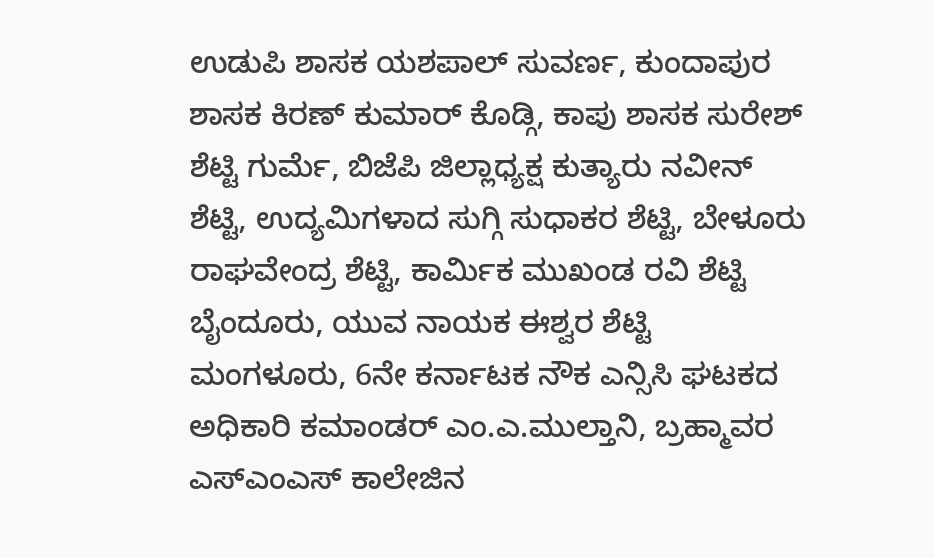ಉಡುಪಿ ಶಾಸಕ ಯಶಪಾಲ್ ಸುವರ್ಣ, ಕುಂದಾಪುರ ಶಾಸಕ ಕಿರಣ್ ಕುಮಾರ್ ಕೊಡ್ಗಿ, ಕಾಪು ಶಾಸಕ ಸುರೇಶ್ ಶೆಟ್ಟಿ ಗುರ್ಮೆ, ಬಿಜೆಪಿ ಜಿಲ್ಲಾಧ್ಯಕ್ಷ ಕುತ್ಯಾರು ನವೀನ್ ಶೆಟ್ಟಿ, ಉದ್ಯಮಿಗಳಾದ ಸುಗ್ಗಿ ಸುಧಾಕರ ಶೆಟ್ಟಿ, ಬೇಳೂರು ರಾಘವೇಂದ್ರ ಶೆಟ್ಟಿ, ಕಾರ್ಮಿಕ ಮುಖಂಡ ರವಿ ಶೆಟ್ಟಿ ಬೈಂದೂರು, ಯುವ ನಾಯಕ ಈಶ್ವರ ಶೆಟ್ಟಿ ಮಂಗಳೂರು, 6ನೇ ಕರ್ನಾಟಕ ನೌಕ ಎನ್ಸಿಸಿ ಘಟಕದ ಅಧಿಕಾರಿ ಕಮಾಂಡರ್ ಎಂ.ಎ.ಮುಲ್ತಾನಿ, ಬ್ರಹ್ಮಾವರ ಎಸ್ಎಂಎಸ್ ಕಾಲೇಜಿನ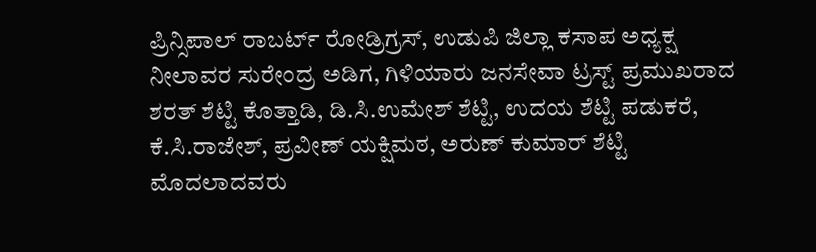ಪ್ರಿನ್ಸಿಪಾಲ್ ರಾಬರ್ಟ್ ರೋಡ್ರಿಗ್ರಸ್, ಉಡುಪಿ ಜಿಲ್ಲಾ ಕಸಾಪ ಅಧ್ಯಕ್ಷ ನೀಲಾವರ ಸುರೇಂದ್ರ ಅಡಿಗ, ಗಿಳಿಯಾರು ಜನಸೇವಾ ಟ್ರಸ್ಟ್ ಪ್ರಮುಖರಾದ ಶರತ್ ಶೆಟ್ಟಿ ಕೊತ್ತಾಡಿ, ಡಿ.ಸಿ.ಉಮೇಶ್ ಶೆಟ್ಟಿ, ಉದಯ ಶೆಟ್ಟಿ ಪಡುಕರೆ, ಕೆ.ಸಿ.ರಾಜೇಶ್, ಪ್ರವೀಣ್ ಯಕ್ಷಿಮಠ, ಅರುಣ್ ಕುಮಾರ್ ಶೆಟ್ಟಿ ಮೊದಲಾದವರು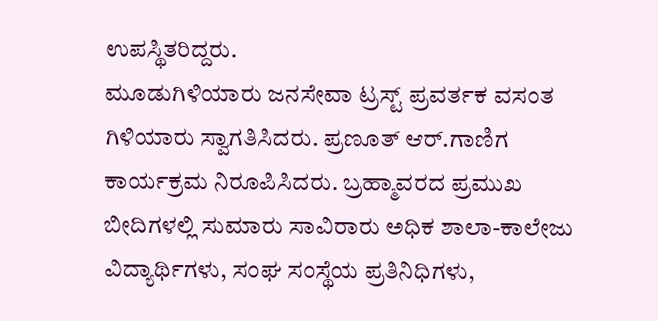ಉಪಸ್ಥಿತರಿದ್ದರು.
ಮೂಡುಗಿಳಿಯಾರು ಜನಸೇವಾ ಟ್ರಸ್ಟ್ ಪ್ರವರ್ತಕ ವಸಂತ ಗಿಳಿಯಾರು ಸ್ವಾಗತಿಸಿದರು. ಪ್ರಣೂತ್ ಆರ್.ಗಾಣಿಗ ಕಾರ್ಯಕ್ರಮ ನಿರೂಪಿಸಿದರು. ಬ್ರಹ್ಮಾವರದ ಪ್ರಮುಖ ಬೀದಿಗಳಲ್ಲಿ ಸುಮಾರು ಸಾವಿರಾರು ಅಧಿಕ ಶಾಲಾ-ಕಾಲೇಜು ವಿದ್ಯಾರ್ಥಿಗಳು, ಸಂಘ ಸಂಸ್ಥೆಯ ಪ್ರತಿನಿಧಿಗಳು,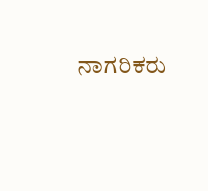ನಾಗರಿಕರು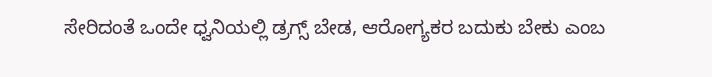ಸೇರಿದಂತೆ ಒಂದೇ ಧ್ವನಿಯಲ್ಲಿ ಡ್ರಗ್ಸ್ ಬೇಡ, ಆರೋಗ್ಯಕರ ಬದುಕು ಬೇಕು ಎಂಬ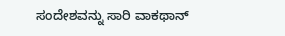ಸಂದೇಶವನ್ನು ಸಾರಿ ವಾಕಥಾನ್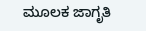ಮೂಲಕ ಜಾಗೃತಿ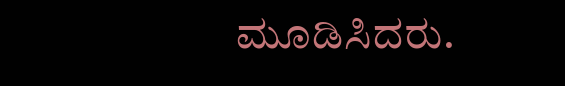ಮೂಡಿಸಿದರು.